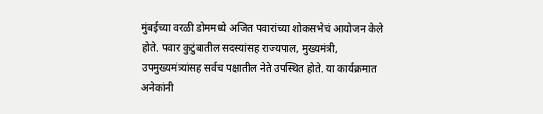मुंबईच्या वरळी डोममध्ये अजित पवारांच्या शोकसभेचं आयोजन केले होते. पवार कुटुंबातील सदस्यांसह राज्यपाल, मुख्यमंत्री, उपमुख्यमंत्र्यांसह सर्वच पक्षातील नेते उपस्थित होते. या कार्यक्रमात अनेकांनी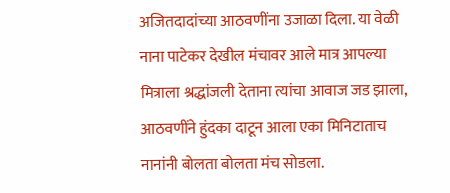अजितदादांच्या आठवणींना उजाळा दिला. या वेळी नाना पाटेकर देखील मंचावर आले मात्र आपल्या मित्राला श्रद्धांजली देताना त्यांचा आवाज जड झाला, आठवणींने हुंदका दाटून आला एका मिनिटाताच नानांनी बोलता बोलता मंच सोडला.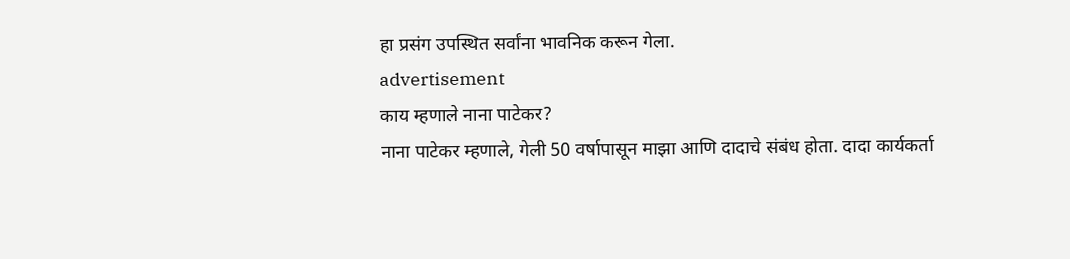हा प्रसंग उपस्थित सर्वांना भावनिक करून गेला.
advertisement
काय म्हणाले नाना पाटेकर?
नाना पाटेकर म्हणाले, गेली 50 वर्षापासून माझा आणि दादाचे संबंध होता. दादा कार्यकर्ता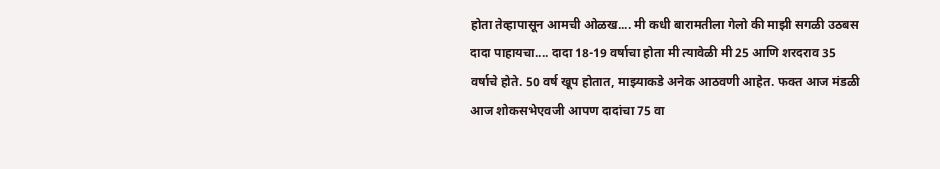होता तेव्हापासून आमची ओळख.... मी कधी बारामतीला गेलो की माझी सगळी उठबस दादा पाहायचा.... दादा 18-19 वर्षाचा होता मी त्यावेळी मी 25 आणि शरदराव 35 वर्षाचे होते. 50 वर्ष खूप होतात, माझ्याकडे अनेक आठवणी आहेत. फक्त आज मंडळी आज शोकसभेएवजी आपण दादांचा 75 वा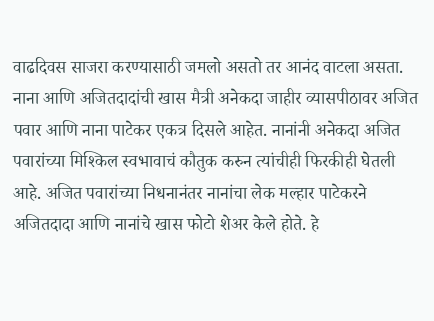वाढदिवस साजरा करण्यासाठी जमलो असतो तर आनंद वाटला असता.
नाना आणि अजितदादांची खास मैत्री अनेकदा जाहीर व्यासपीठावर अजित पवार आणि नाना पाटेकर एकत्र दिसले आहेत. नानांनी अनेकदा अजित पवारांच्या मिश्किल स्वभावाचं कौतुक करुन त्यांचीही फिरकीही घेतली आहे. अजित पवारांच्या निधनानंतर नानांचा लेक मल्हार पाटेकरने अजितदादा आणि नानांचे खास फोटो शेअर केले होते. हे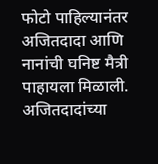फोटो पाहिल्यानंतर अजितदादा आणि नानांची घनिष्ट मैत्री पाहायला मिळाली.
अजितदादांच्या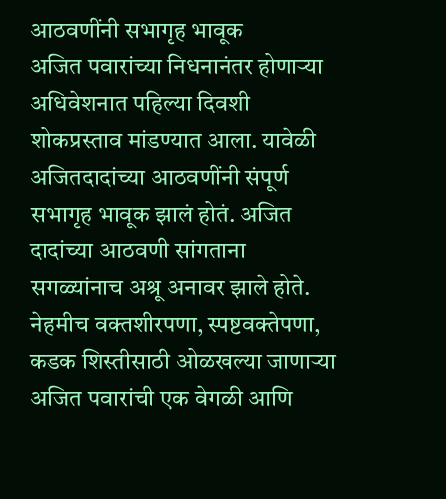आठवणींनी सभागृह भावूक
अजित पवारांच्या निधनानंतर होणाऱ्या अधिवेशनात पहिल्या दिवशी शोकप्रस्ताव मांडण्यात आला. यावेळी अजितदादांच्या आठवणींनी संपूर्ण सभागृह भावूक झालं होतं. अजित दादांच्या आठवणी सांगताना सगळ्यांनाच अश्रू अनावर झाले होते. नेहमीच वक्तशीरपणा, स्पष्टवक्तेपणा, कडक शिस्तीसाठी ओळखल्या जाणाऱ्या अजित पवारांची एक वेगळी आणि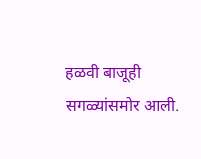हळवी बाजूही सगळ्यांसमोर आली.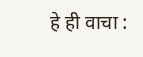हे ही वाचा :